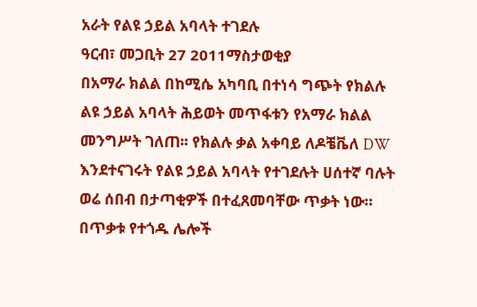አራት የልዩ ኃይል አባላት ተገደሉ
ዓርብ፣ መጋቢት 27 2011ማስታወቂያ
በአማራ ክልል በከሚሴ አካባቢ በተነሳ ግጭት የክልሉ ልዩ ኃይል አባላት ሕይወት መጥፋቱን የአማራ ክልል መንግሥት ገለጠ፡፡ የክልሉ ቃል አቀባይ ለዶቼቬለ DW እንደተናገሩት የልዩ ኃይል አባላት የተገደሉት ሀሰተኛ ባሉት ወሬ ሰበብ በታጣቂዎች በተፈጸመባቸው ጥቃት ነው። በጥቃቱ የተጎዱ ሌሎች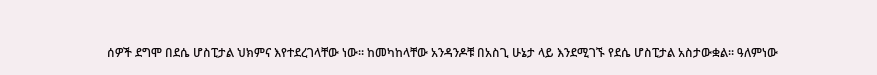ሰዎች ደግሞ በደሴ ሆስፒታል ህክምና እየተደረገላቸው ነው። ከመካከላቸው አንዳንዶቹ በአስጊ ሁኔታ ላይ እንደሚገኙ የደሴ ሆስፒታል አስታውቋል። ዓለምነው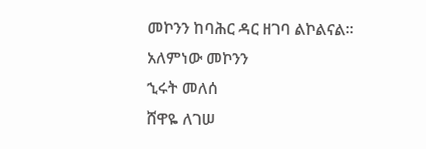መኮንን ከባሕር ዳር ዘገባ ልኮልናል።
አለምነው መኮንን
ኂሩት መለሰ
ሸዋዬ ለገሠ